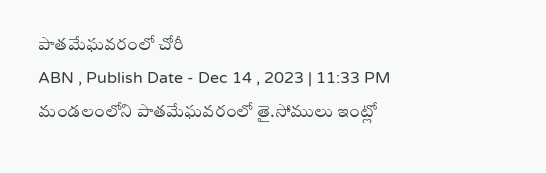పాతమేఘవరంలో చోరీ
ABN , Publish Date - Dec 14 , 2023 | 11:33 PM
మండలంలోని పాతమేఘవరంలో తై.సోములు ఇంట్లో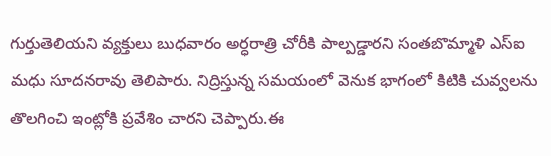గుర్తుతెలియని వ్యక్తులు బుధవారం అర్ధరాత్రి చోరీకి పాల్పడ్డారని సంతబొమ్మాళి ఎస్ఐ మధు సూదనరావు తెలిపారు. నిద్రిస్తున్న సమయంలో వెనుక భాగంలో కిటికి చువ్వలను తొలగించి ఇంట్లోకి ప్రవేశిం చారని చెప్పారు.ఈ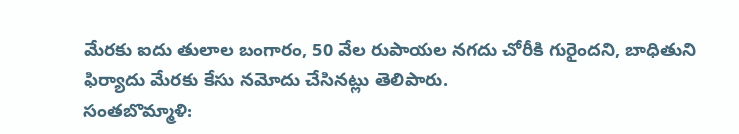మేరకు ఐదు తులాల బంగారం, 50 వేల రుపాయల నగదు చోరీకి గురైందని, బాధితుని ఫిర్యాదు మేరకు కేసు నమోదు చేసినట్లు తెలిపారు.
సంతబొమ్మాళి: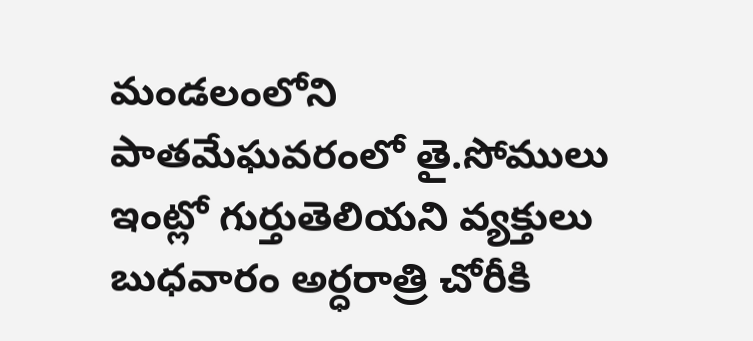మండలంలోని పాతమేఘవరంలో తై.సోములు ఇంట్లో గుర్తుతెలియని వ్యక్తులు బుధవారం అర్ధరాత్రి చోరీకి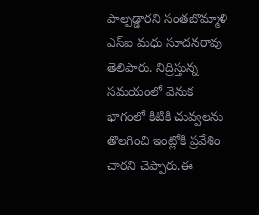పాల్పడ్డారని సంతబొమ్మాళి ఎస్ఐ మధు సూదనరావు తెలిపారు. నిద్రిస్తున్న సమయంలో వెనుక భాగంలో కిటికి చువ్వలను తొలగించి ఇంట్లోకి ప్రవేశిం చారని చెప్పారు.ఈ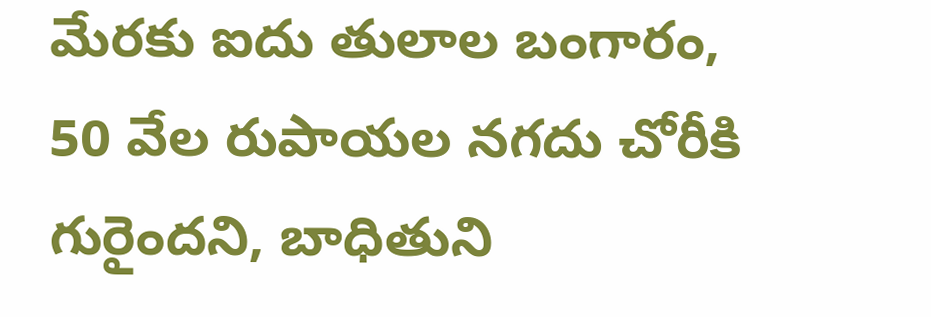మేరకు ఐదు తులాల బంగారం, 50 వేల రుపాయల నగదు చోరీకి గురైందని, బాధితుని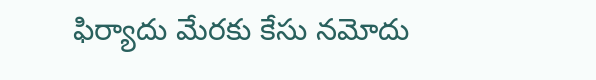ఫిర్యాదు మేరకు కేసు నమోదు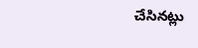చేసినట్లు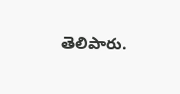తెలిపారు.